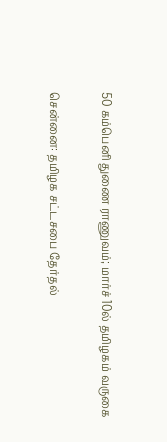50 கம்பெனி துணை ராணுவம்; மார்ச் 10ல் தமிழகம் வருகை

சென்னை: தமிழக சட்டசபை தேர்தல்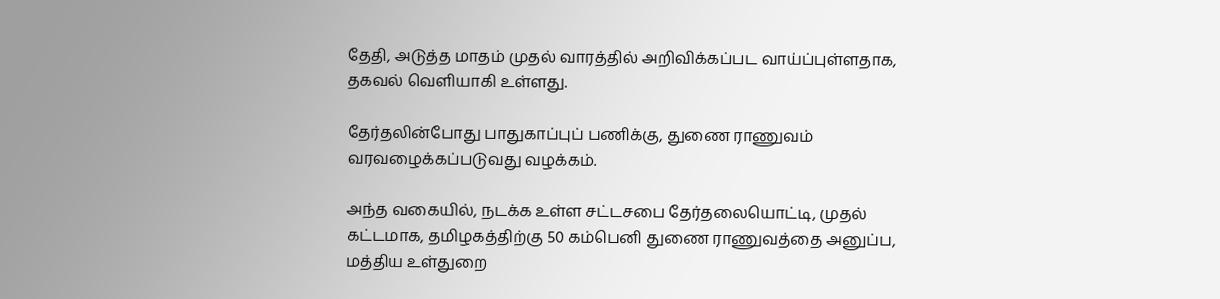தேதி, அடுத்த மாதம் முதல் வாரத்தில் அறிவிக்கப்பட வாய்ப்புள்ளதாக, தகவல் வெளியாகி உள்ளது.

தேர்தலின்போது பாதுகாப்புப் பணிக்கு, துணை ராணுவம் வரவழைக்கப்படுவது வழக்கம்.

அந்த வகையில், நடக்க உள்ள சட்டசபை தேர்தலையொட்டி, முதல் கட்டமாக, தமிழகத்திற்கு 50 கம்பெனி துணை ராணுவத்தை அனுப்ப, மத்திய உள்துறை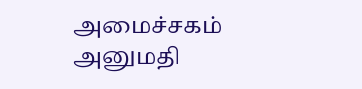அமைச்சகம் அனுமதி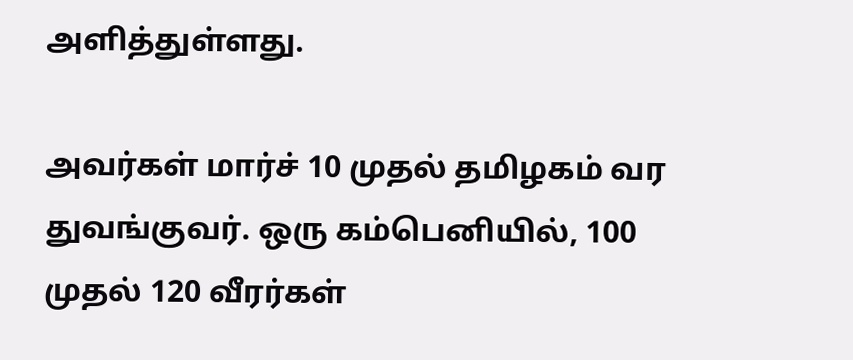அளித்துள்ளது.

அவர்கள் மார்ச் 10 முதல் தமிழகம் வர துவங்குவர். ஒரு கம்பெனியில், 100 முதல் 120 வீரர்கள்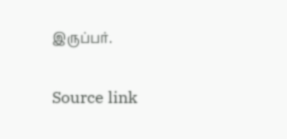இருப்பர்.

Source link